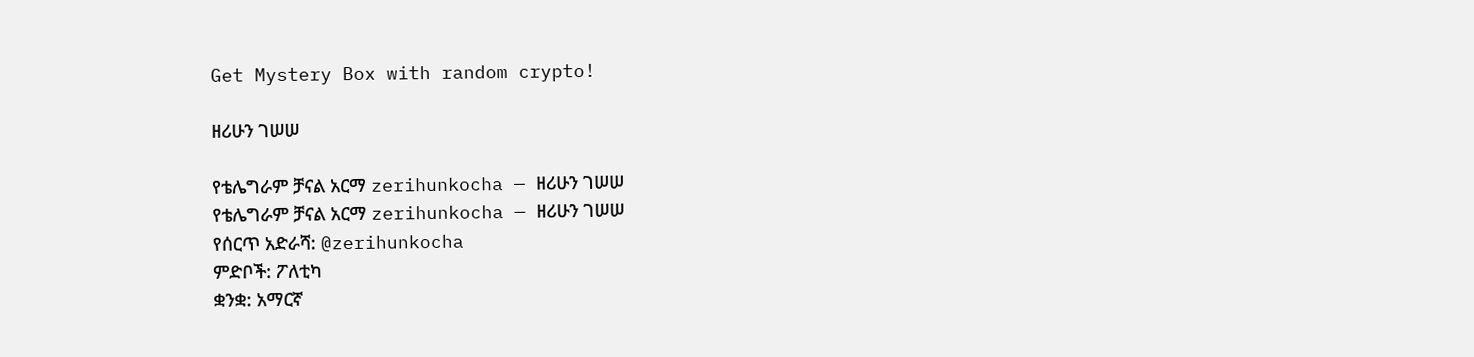Get Mystery Box with random crypto!

ዘሪሁን ገሠሠ

የቴሌግራም ቻናል አርማ zerihunkocha — ዘሪሁን ገሠሠ
የቴሌግራም ቻናል አርማ zerihunkocha — ዘሪሁን ገሠሠ
የሰርጥ አድራሻ: @zerihunkocha
ምድቦች: ፖለቲካ
ቋንቋ: አማርኛ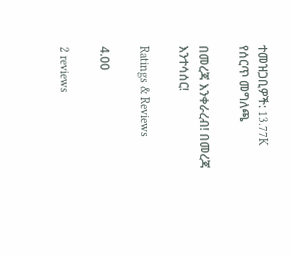ተመዝጋቢዎች: 13.77K
የሰርጥ መግለጫ

በመረጃ እንቀራረብ! በመረጃ እንተሳሰር!

Ratings & Reviews

4.00

2 reviews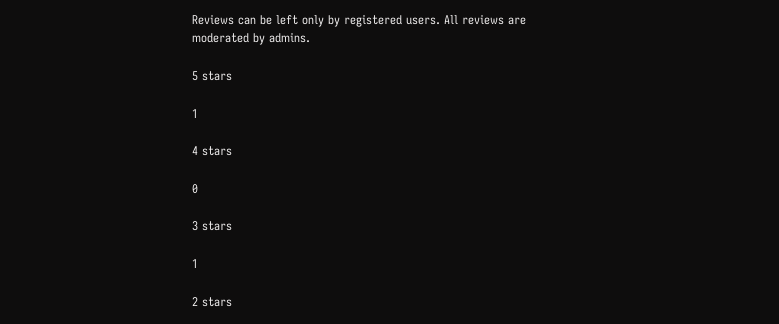Reviews can be left only by registered users. All reviews are moderated by admins.

5 stars

1

4 stars

0

3 stars

1

2 stars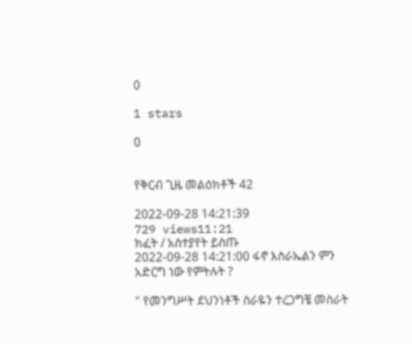0

1 stars

0


የቅርብ ጊዜ መልዕክቶች 42

2022-09-28 14:21:39
729 views11:21
ክፈት / አስተያየት ይስጡ
2022-09-28 14:21:00 ፋኖ እስራኤልን ምን አድርግ ነው የምትሉት ?

" የመንግሥት ደህንነቶች ስራዬን ተረጋግቼ መስራት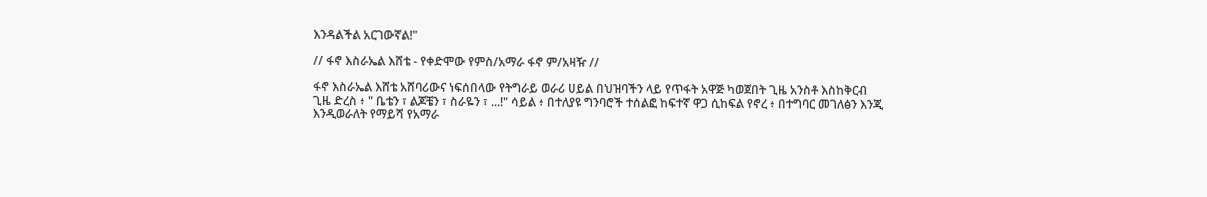እንዳልችል አርገውኛል!"

// ፋኖ እስራኤል እሸቴ - የቀድሞው የምስ/አማራ ፋኖ ም/አዛዥ //

ፋኖ እስራኤል እሸቴ አሸባሪውና ነፍሰበላው የትግራይ ወራሪ ሀይል በህዝባችን ላይ የጥፋት አዋጅ ካወጀበት ጊዜ አንስቶ እስከቅርብ ጊዜ ድረስ ፥ " ቤቴን ፣ ልጆቼን ፣ ስራዬን ፣ ...!" ሳይል ፥ በተለያዩ ግንባሮች ተሰልፎ ከፍተኛ ዋጋ ሲከፍል የኖረ ፥ በተግባር መገለፅን እንጂ እንዲወራለት የማይሻ የአማራ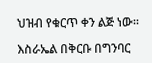ህዝብ የቁርጥ ቀን ልጅ ነው፡፡

እስራኤል በቅርቡ በግንባር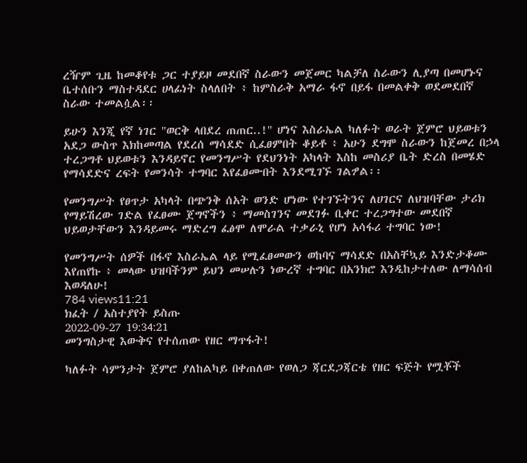ረዥም ጊዜ ከመቆየቱ ጋር ተያይዞ መደበኛ ስራውን መጀመር ካልቻለ ስራውን ሊያጣ በመሆኑና ቤተሰቡን ማስተዳደር ሀላፊነት ስላለበት ፥ ከምስራቅ አማራ ፋኖ በይፋ በመልቀቅ ወደመደበኛ ስራው ተመልሷል፡፡

ይሁን እንጂ የኛ ነገር "ወርቅ ላበደረ ጠጠር..!" ሆነና እስራኤል ካለፉት ወራት ጀምሮ ህይወቱን አደጋ ውስጥ እክከመጣል የደረሰ ማሳደድ ሲፈፀምበት ቆይቶ ፥ አሁን ደግሞ ስራውን ከጀመረ በኃላ ተረጋግቶ ህይወቱን እንዳይኖር የመንግሥት የደህንነት አካላት እስከ መስሪያ ቤት ድረስ በመሄድ የማሳደድና ረፍት የመንሳት ተግባር እየፈፀሙበት እንደሚገኙ ገልፇል፡፡

የመንግሥት የፀጥታ አካላት በጭንቅ ሰአት ወንድ ሆነው የተገኙትንና ለሀገርና ለህዝባቸው ታሪክ የማይሽረው ገድል የፈፀሙ ጀግኖችን ፥ ማመስገንና መደገፉ ቢቀር ተረጋግተው መደበኛ ህይወታቸውን እንዳይመሩ ማድረግ ፈፅሞ ለሞራል ተቃራኒ የሆነ አሳፋሪ ተግባር ነው!

የመንግሥት ሰዎች በፋኖ እስራኤል ላይ የሚፈፀመውን ወከባና ማሳደድ በአስቸኳይ እንድታቆሙ እየጠየኩ ፥ መላው ህዝባችንም ይህን መሠሉን ነውረኛ ተግባር በአንክሮ እንዲከታተለው ለማሳሰብ እወዳለሁ!
784 views11:21
ክፈት / አስተያየት ይስጡ
2022-09-27 19:34:21
መንግስታዊ እውቅና የተሰጠው የዘር ማጥፋት!

ካለፉት ሳምንታት ጀምሮ ያለከልካይ በቀጠለው የወለጋ ጃርደጋጃርቴ የዘር ፍጅት የሟቾች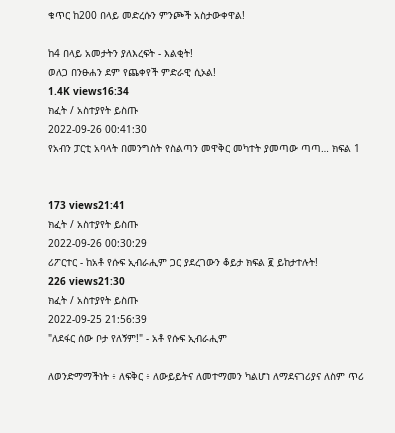ቁጥር ከ200 በላይ መድረሱን ምንጮች አስታውቀዋል!

ከ4 በላይ አመታትን ያለእረፍት - እልቂት!
ወለጋ በንፁሐን ደም የጨቀየች ምድራዊ ሲኦል!
1.4K views16:34
ክፈት / አስተያየት ይስጡ
2022-09-26 00:41:30
የአብን ፓርቲ አባላት በመንግስት የስልጣን መዋቅር መካተት ያመጣው ጣጣ… ክፍል 1


173 views21:41
ክፈት / አስተያየት ይስጡ
2022-09-26 00:30:29
ሪፖርተር - ከአቶ የሱፍ ኢብራሒም ጋር ያደረገውን ቆይታ ክፍል ፪ ይከታተሉት!
226 views21:30
ክፈት / አስተያየት ይስጡ
2022-09-25 21:56:39
"ለደፋር ሰው ቦታ የለኝም!" - አቶ የሱፍ ኢብራሒም

ለወንድማማችነት ፥ ለፍቅር ፥ ለውይይትና ለመተማመን ካልሆነ ለማደናገሪያና ለስም ጥሪ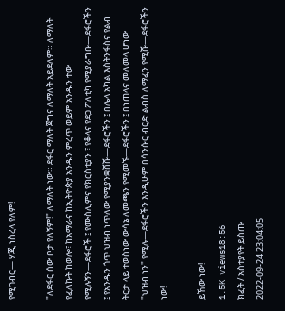የሚገብር— ሃጂ ነስረላ የለም!

"ለደፋር ሰው ቦታ የለኝም!" ለማለት ነው። ደፋር ማለት ጀግና ለማለት አይደለም። ለማለት የፈለኩት ከወሎ፣ ከአማራና ከኢትዮጵያ አንዱን ምረጥ ወይም አንዱን ተው የሚሉኝን—ደፋሮች ፤ የሙስሊምና የክርስቲያን ፣ የቆላና የደጋ ፖለቲካ የሚያራግቡ—ደፋሮችን ፤ የአንዱን ጎጥ ህዝብ ነጥለው የሚያንቋሸሹ—ደፋሮችን ፤ በሌላ አካል እስትንፋስና የልብ ትርታ ላይ ተወስነው ውሳኔ ለመጫን የሚመኙ—ደፋሮችን ፤ በነጠላና መለመላ ሆነው "ህዝብ ነን" የሚሉ—ደፋሮችን እንዲሁም በሳንሱር ብርድ ልብስ ለማፈን የሚሹ—ደፋሮችን ነው!

ይኸው ነው!
1.5K views18:56
ክፈት / አስተያየት ይስጡ
2022-09-24 23:04:05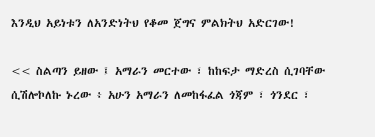እንዲህ አይነቱን ለአንድነትህ የቆመ ጀግና ምልክትህ አድርገው!

<< ስልጣን ይዘው ፤ አማራን መርተው ፣ ከከፍታ ማድረስ ሲገባቸው ሲሽሎኮለኩ ኑረው ፥ አሁን አማራን ለመከፋፈል ጎጃም ፣ ጎንደር ፣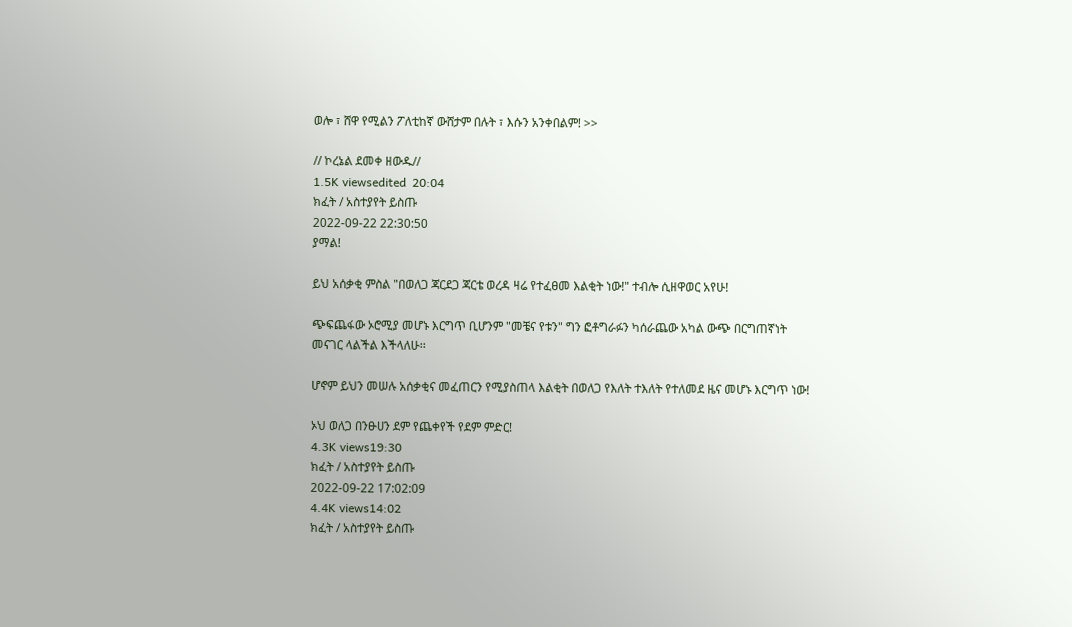ወሎ ፣ ሸዋ የሚልን ፖለቲከኛ ውሸታም በሉት ፣ እሱን አንቀበልም! >>

// ኮረኔል ደመቀ ዘውዱ//
1.5K viewsedited  20:04
ክፈት / አስተያየት ይስጡ
2022-09-22 22:30:50
ያማል!

ይህ አሰቃቂ ምስል "በወለጋ ጃርደጋ ጃርቴ ወረዳ ዛሬ የተፈፀመ እልቂት ነው!" ተብሎ ሲዘዋወር አየሁ!

ጭፍጨፋው ኦሮሚያ መሆኑ እርግጥ ቢሆንም "መቼና የቱን" ግን ፎቶግራፉን ካሰራጨው አካል ውጭ በርግጠኛነት መናገር ላልችል እችላለሁ፡፡

ሆኖም ይህን መሠሉ አሰቃቂና መፈጠርን የሚያስጠላ እልቂት በወለጋ የእለት ተእለት የተለመደ ዜና መሆኑ እርግጥ ነው!

ኦህ ወለጋ በንፁሀን ደም የጨቀየች የደም ምድር!
4.3K views19:30
ክፈት / አስተያየት ይስጡ
2022-09-22 17:02:09
4.4K views14:02
ክፈት / አስተያየት ይስጡ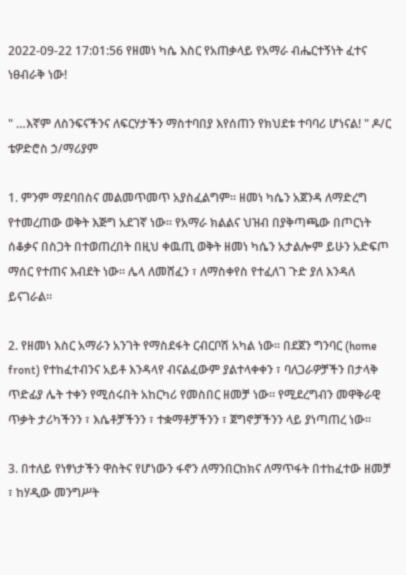2022-09-22 17:01:56 የዘመነ ካሴ እስር የአጠቃላይ የአማራ ብሔርተኝነት ፈተና ነፀብራቅ ነው!

" …እኛም ለስንፍናችንና ለፍርሃታችን ማስተባበያ እየሰጠን የክህደቱ ተባባሪ ሆነናል! " ዶ/ር ቴዎድሮስ ኃ/ማሪያም

1. ምንም ማደባበስና መልመጥመጥ አያስፈልግም። ዘመነ ካሴን አጀንዳ ለማድረግ የተመረጠው ወቅት እጅግ አደገኛ ነው። የአማራ ክልልና ህዝብ በያቅጣጫው በጦርነት ሰቆቃና በስጋት በተወጠረበት በዚህ ቀዉጢ ወቅት ዘመነ ካሴን አታልሎም ይሁን አድፍጦ ማሰር የተጠና እብደት ነው። ሌላ ለመሸፈን ፣ ለማስቀየስ የተፈለገ ጉድ ያለ እንዳለ ይናገራል።

2. የዘመነ እስር አማራን አንገት የማስደፋት ርብርቦሽ አካል ነው። በደጀን ግንባር (home front) የተከፈተብንና አይቶ እንዳላየ ብናልፈውም ያልተላቀቀን ፣ ባለጋራዎቻችን በታላቅ ጥድፊያ ሌት ተቀን የሚሰሩበት አከርካሪ የመስበር ዘመቻ ነው። የሚደረግብን መዋቅራዊ ጥቃት ታሪካችንን ፣ እሴቶቻችንን ፣ ተቋማቶቻችንን ፣ ጀግኖቻችንን ላይ ያነጣጠረ ነው።

3. በተለይ የነፃነታችን ዋስትና የሆነውን ፋኖን ለማንበርከክና ለማጥፋት በተከፈተው ዘመቻ ፣ ከሃዲው መንግሥት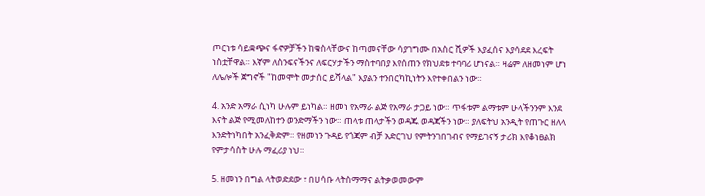ጦርነቱ ሳይቋጭና ፋኖዎቻችን ከቁስላቸውና ከጣመናቸው ሳያገግሙ በአስር ሺዎች እያፈሰና እያሳደደ እረፍት ነስቷቸዋል። እኛም ለስንፍናችንና ለፍርሃታችን ማስተባበያ እየሰጠን የክህደቱ ተባባሪ ሆነናል። ዛሬም ለዘመነም ሆነ ለሌሎች ጀግኖች "ከመሞት መታሰር ይሻላል" እያልን ተንበርካኪነትን እየተቀበልን ነው።

4. አንድ አማራ ሲነካ ሁሉም ይነካል። ዘመነ የአማራ ልጅ የአማራ ታጋይ ነው። ጥፋቱም ልማቱም ሁላችንንም እንደ እናት ልጅ የሚመለከተን ወንድማችን ነው። ጠላቱ ጠላታችን ወዳጁ ወዳጃችን ነው። ያለፍትህ አንዲት የጠጉር ዘለላ እንድትነካበት አንፈቅድም። የዘመነን ጉዳይ የጎጃም ብቻ አድርገህ የምትንገበገብና የማይገናኝ ታሪክ እየቆነፀልክ የምታሳስት ሁሉ ማፈሪያ ነህ።

5. ዘመነን በግል ላትወድደው ፣ በሀሳቡ ላትስማማና ልትቃወመውም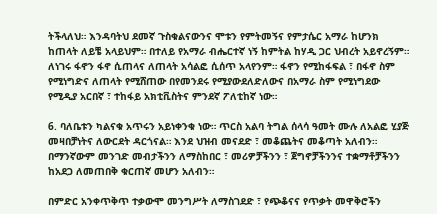ትችላለህ። እንዳባትህ ደመኛ ጉስቁልናውንና ሞቱን የምትመኝና የምታሴር አማራ ከሆንክ ከጠላት ለይቼ አላይህም። በተለይ የአማራ ብሔርተኛ ነኝ ከምትል ከሃዲ ጋር ህብረት አይኖረኝም። ለነገሩ ፋኖን ፋኖ ሲጠላና ለጠላት አሳልፎ ሲሰጥ አላየንም። ፋኖን የሚከፋፍል ፣ በፋኖ ስም የሚነግድና ለጠላት የሚሸጠው በየመንደሩ የሚያውደለድለውና በአማራ ስም የሚነግደው የሚዲያ አርበኛ ፣ ተከፋይ አክቲቪስትና ምንደኛ ፖለቲከኛ ነው።

6. ባለቤቱን ካልናቁ አጥሩን አይነቀንቁ ነው። ጥርስ አልባ ትግል ሰላሳ ዓመት ሙሉ ለአልፎ ሂያጅ መዛበቻነትና ለውርደት ዳርጎናል። እንደ ህዝብ መናደድ ፣ መቆጨትና መቆጣት አለብን። በማንኛውም መንገድ መብታችንን ለማስከበር ፣ መሪዎቻችንን ፣ ጀግኖቻችንንና ተቋማቶቻችንን ከአደጋ ለመጠበቅ ቁርጠኛ መሆን አለብን።

በምድር አንቀጥቅጥ ተቃውሞ መንግሥት ለማስገደድ ፣ የጭቆናና የጥቃት መዋቅሮችን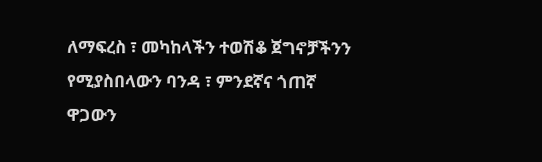ለማፍረስ ፣ መካከላችን ተወሽቆ ጀግኖቻችንን የሚያስበላውን ባንዳ ፣ ምንደኛና ጎጠኛ ዋጋውን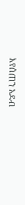እየሰጠን አደብ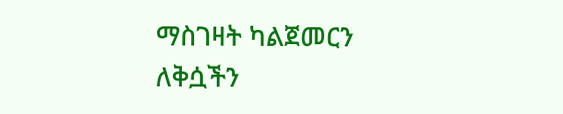ማስገዛት ካልጀመርን ለቅሷችን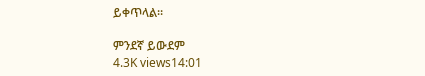ይቀጥላል።

ምንደኛ ይውደም
4.3K views14:01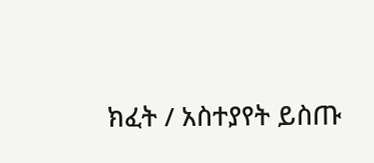ክፈት / አስተያየት ይስጡ